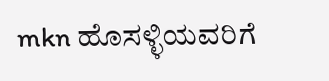mkn ಹೊಸಳ್ಳಿಯವರಿಗೆ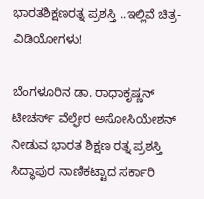ಭಾರತಶಿಕ್ಷಣರತ್ನ ಪ್ರಶಸ್ತಿ ..ಇಲ್ಲಿವೆ ಚಿತ್ರ-ವಿಡಿಯೋಗಳು!

ಬೆಂಗಳೂರಿನ ಡಾ. ರಾಧಾಕೃಷ್ಣನ್‌ ಟೀಚರ್ಸ್‌ ವೆಲ್ಫೇರ ಅಸೋಸಿಯೇಶನ್‌ ನೀಡುವ ಭಾರತ ಶಿಕ್ಷಣ ರತ್ನ ಪ್ರಶಸ್ತಿ ಸಿದ್ಧಾಪುರ ನಾಣಿಕಟ್ಟಾದ ಸರ್ಕಾರಿ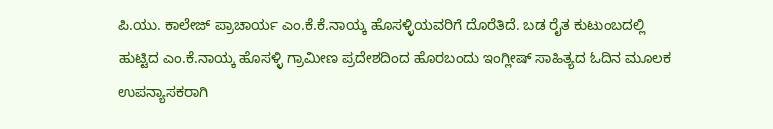ಪಿ.ಯು. ಕಾಲೇಜ್‌ ಪ್ರಾಚಾರ್ಯ ಎಂ.ಕೆ.ಕೆ.ನಾಯ್ಕ ಹೊಸಳ್ಳಿಯವರಿಗೆ ದೊರೆತಿದೆ. ಬಡ ರೈತ ಕುಟುಂಬದಲ್ಲಿ ಹುಟ್ಟಿದ ಎಂ.ಕೆ.ನಾಯ್ಕ ಹೊಸಳ್ಳಿ ಗ್ರಾಮೀಣ ಪ್ರದೇಶದಿಂದ ಹೊರಬಂದು ಇಂಗ್ಲೀಷ್‌ ಸಾಹಿತ್ಯದ ಓದಿನ ಮೂಲಕ ಉಪನ್ಯಾಸಕರಾಗಿ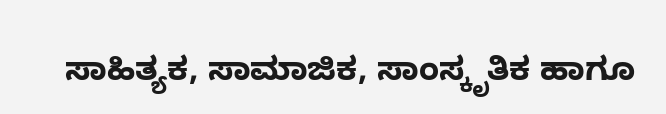ಸಾಹಿತ್ಯಕ, ಸಾಮಾಜಿಕ, ಸಾಂಸ್ಕೃತಿಕ ಹಾಗೂ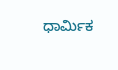ಧಾರ್ಮಿಕ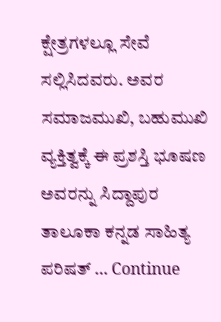ಕ್ಷೇತ್ರಗಳಲ್ಲೂ ಸೇವೆ ಸಲ್ಲಿಸಿದವರು. ಅವರ ಸಮಾಜಮುಖಿ, ಬಹುಮುಖಿ ವ್ಯಕ್ತಿತ್ವಕ್ಕೆ ಈ ಪ್ರಶಸ್ತಿ ಭೂಷಣ ಅವರನ್ನು ಸಿದ್ದಾಪುರ ತಾಲೂಕಾ ಕನ್ನಡ ಸಾಹಿತ್ಯ ಪರಿಷತ್‌ … Continue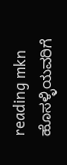reading mkn ಹೊಸಳ್ಳಿಯವರಿಗೆ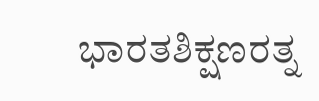ಭಾರತಶಿಕ್ಷಣರತ್ನ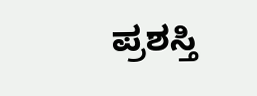ಪ್ರಶಸ್ತಿ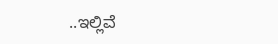..ಇಲ್ಲಿವೆ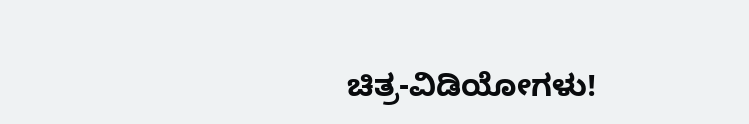ಚಿತ್ರ-ವಿಡಿಯೋಗಳು!